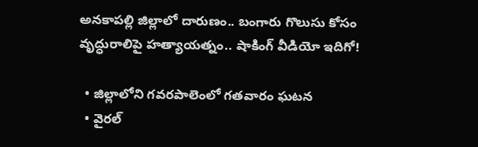అనకాపల్లి జిల్లాలో దారుణం.. బంగారు గొలుసు కోసం వృద్ధురాలిపై హత్యాయత్నం.. షాకింగ్ వీడియో ఇదిగో!

  • జిల్లాలోని గవరపాలెంలో గతవారం ఘటన
  • వైరల్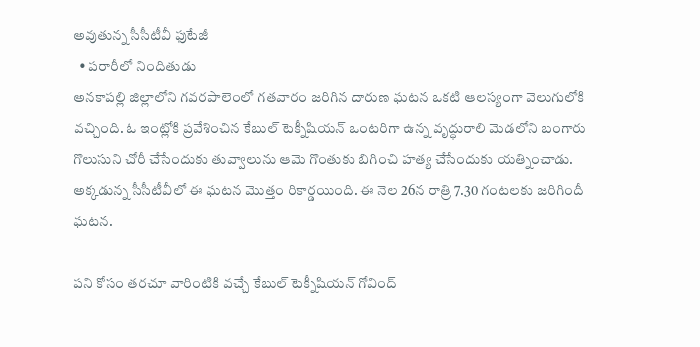అవుతున్న సీసీటీవీ ఫుటేజీ
  • పరారీలో నిందితుడు
అనకాపల్లి జిల్లాలోని గవరపాలెంలో గతవారం జరిగిన దారుణ ఘటన ఒకటి ఆలస్యంగా వెలుగులోకి వచ్చింది. ఓ ఇంట్లోకి ప్రవేశించిన కేబుల్ టెక్నీషియన్ ఒంటరిగా ఉన్న వృద్ధురాలి మెడలోని బంగారు గొలుసుని చోరీ చేసేందుకు తువ్వాలును ఆమె గొంతుకు బిగించి హత్య చేసేందుకు యత్నించాడు. అక్కడున్న సీసీటీవీలో ఈ ఘటన మొత్తం రికార్డయింది. ఈ నెల 26న రాత్రి 7.30 గంటలకు జరిగిందీ ఘటన.

పని కోసం తరచూ వారింటికి వచ్చే కేబుల్ టెక్నీషియన్ గోవింద్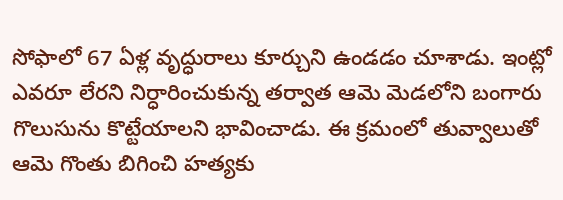సోఫాలో 67 ఏళ్ల వృద్ధురాలు కూర్చుని ఉండడం చూశాడు. ఇంట్లో ఎవరూ లేరని నిర్ధారించుకున్న తర్వాత ఆమె మెడలోని బంగారు గొలుసును కొట్టేయాలని భావించాడు. ఈ క్రమంలో తువ్వాలుతో ఆమె గొంతు బిగించి హత్యకు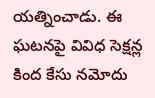యత్నించాడు. ఈ ఘటనపై వివిధ సెక్షన్ల కింద కేసు నమోదు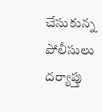చేసుకున్న పోలీసులు దర్యాప్తు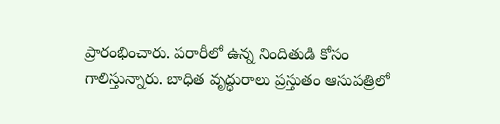ప్రారంభించారు. పరారీలో ఉన్న నిందితుడి కోసం గాలిస్తున్నారు. బాధిత వృద్ధురాలు ప్రస్తుతం ఆసుపత్రిలో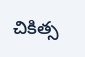చికిత్స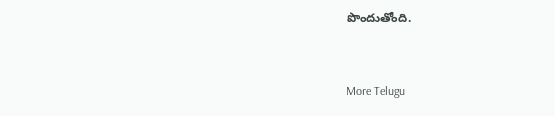పొందుతోంది.


More Telugu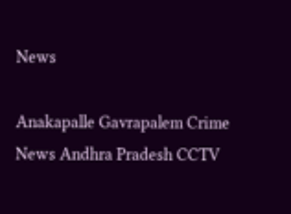News

Anakapalle Gavrapalem Crime News Andhra Pradesh CCTV